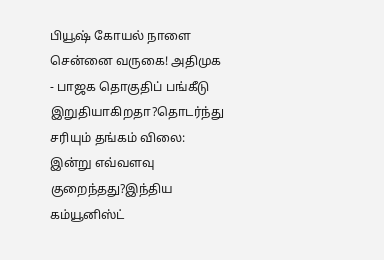பியூஷ் கோயல் நாளை சென்னை வருகை! அதிமுக - பாஜக தொகுதிப் பங்கீடு இறுதியாகிறதா?தொடர்ந்து சரியும் தங்கம் விலை: இன்று எவ்வளவு குறைந்தது?இந்திய கம்யூனிஸ்ட்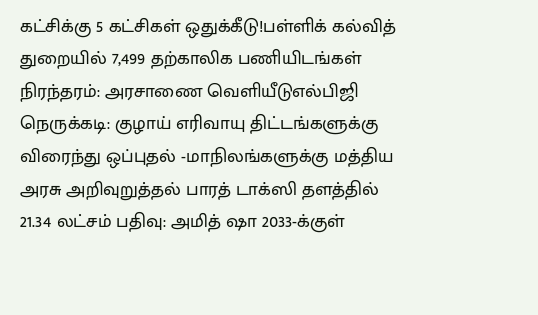கட்சிக்கு 5 கட்சிகள் ஒதுக்கீடு!பள்ளிக் கல்வித் துறையில் 7,499 தற்காலிக பணியிடங்கள் நிரந்தரம்: அரசாணை வெளியீடுஎல்பிஜி நெருக்கடி: குழாய் எரிவாயு திட்டங்களுக்கு விரைந்து ஒப்புதல் -மாநிலங்களுக்கு மத்திய அரசு அறிவுறுத்தல் பாரத் டாக்ஸி தளத்தில் 21.34 லட்சம் பதிவு: அமித் ஷா 2033-க்குள்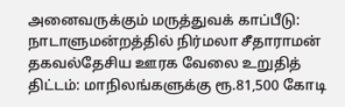அனைவருக்கும் மருத்துவக் காப்பீடு: நாடாளுமன்றத்தில் நிர்மலா சீதாராமன் தகவல்தேசிய ஊரக வேலை உறுதித் திட்டம்: மாநிலங்களுக்கு ரூ.81,500 கோடி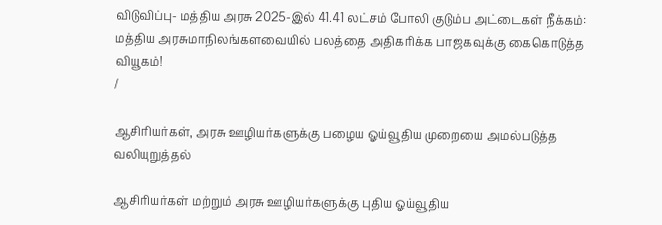விடுவிப்பு- மத்திய அரசு 2025-இல் 41.41 லட்சம் போலி குடும்ப அட்டைகள் நீக்கம்: மத்திய அரசுமாநிலங்களவையில் பலத்தை அதிகரிக்க பாஜகவுக்கு கைகொடுத்த வியூகம்!
/

ஆசிரியர்கள், அரசு ஊழியர்களுக்கு பழைய ஓய்வூதிய முறையை அமல்படுத்த வலியுறுத்தல்

ஆசிரியர்கள் மற்றும் அரசு ஊழியர்களுக்கு புதிய ஓய்வூதிய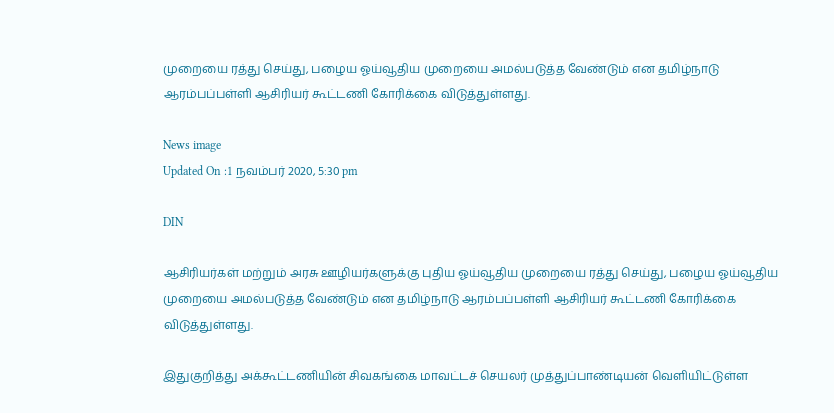முறையை ரத்து செய்து, பழைய ஓய்வூதிய முறையை அமல்படுத்த வேண்டும் என தமிழ்நாடு ஆரம்பப்பள்ளி ஆசிரியர் கூட்டணி கோரிக்கை விடுத்துள்ளது.

News image
Updated On :1 நவம்பர் 2020, 5:30 pm

DIN

ஆசிரியர்கள் மற்றும் அரசு ஊழியர்களுக்கு புதிய ஓய்வூதிய முறையை ரத்து செய்து, பழைய ஓய்வூதிய முறையை அமல்படுத்த வேண்டும் என தமிழ்நாடு ஆரம்பப்பள்ளி ஆசிரியர் கூட்டணி கோரிக்கை விடுத்துள்ளது.

இதுகுறித்து அக்கூட்டணியின் சிவகங்கை மாவட்டச் செயலர் முத்துப்பாண்டியன் வெளியிட்டுள்ள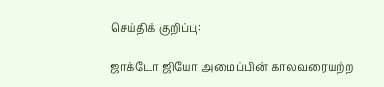செய்திக் குறிப்பு:

ஜாக்டோ ஜியோ அமைப்பின் காலவரையற்ற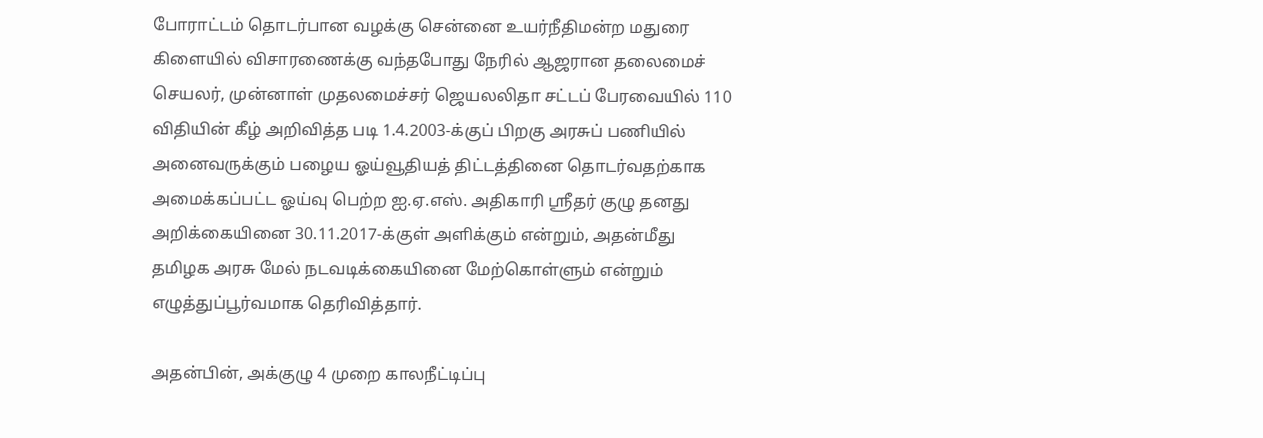போராட்டம் தொடர்பான வழக்கு சென்னை உயர்நீதிமன்ற மதுரை கிளையில் விசாரணைக்கு வந்தபோது நேரில் ஆஜரான தலைமைச் செயலர், முன்னாள் முதலமைச்சர் ஜெயலலிதா சட்டப் பேரவையில் 110 விதியின் கீழ் அறிவித்த படி 1.4.2003-க்குப் பிறகு அரசுப் பணியில் அனைவருக்கும் பழைய ஓய்வூதியத் திட்டத்தினை தொடர்வதற்காக அமைக்கப்பட்ட ஓய்வு பெற்ற ஐ.ஏ.எஸ். அதிகாரி ஸ்ரீதர் குழு தனது அறிக்கையினை 30.11.2017-க்குள் அளிக்கும் என்றும், அதன்மீது தமிழக அரசு மேல் நடவடிக்கையினை மேற்கொள்ளும் என்றும் எழுத்துப்பூர்வமாக தெரிவித்தார்.

அதன்பின், அக்குழு 4 முறை காலநீட்டிப்பு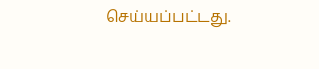செய்யப்பட்டது.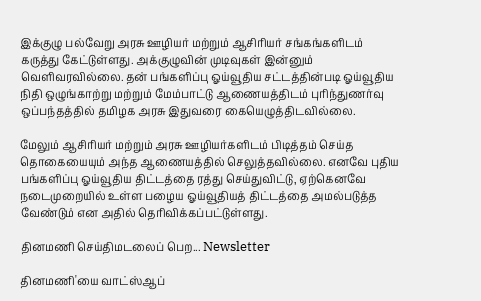இக்குழு பல்வேறு அரசு ஊழியர் மற்றும் ஆசிரியர் சங்கங்களிடம் கருத்து கேட்டுள்ளது. அக்குழுவின் முடிவுகள் இன்னும் வெளிவரவில்லை. தன் பங்களிப்பு ஓய்வூதிய சட்டத்தின்படி ஓய்வூதிய நிதி ஒழுங்காற்று மற்றும் மேம்பாட்டு ஆணையத்திடம் புரிந்துணர்வு ஒப்பந்தத்தில் தமிழக அரசு இதுவரை கையெழுத்திடவில்லை.

மேலும் ஆசிரியர் மற்றும் அரசு ஊழியர்களிடம் பிடித்தம் செய்த தொகையையும் அந்த ஆணையத்தில் செலுத்தவில்லை. எனவே புதிய பங்களிப்பு ஓய்வூதிய திட்டத்தை ரத்து செய்துவிட்டு, ஏற்கெனவே நடைமுறையில் உள்ள பழைய ஓய்வூதியத் திட்டத்தை அமல்படுத்த வேண்டும் என அதில் தெரிவிக்கப்பட்டுள்ளது.

தினமணி செய்திமடலைப் பெற... Newsletter

தினமணி'யை வாட்ஸ்ஆப்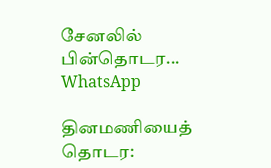சேனலில் பின்தொடர... WhatsApp

தினமணியைத் தொடர: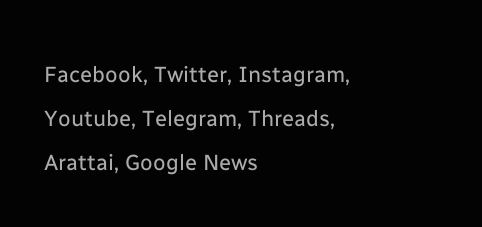Facebook, Twitter, Instagram, Youtube, Telegram, Threads, Arattai, Google News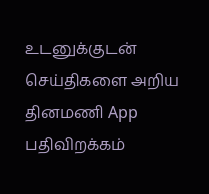உடனுக்குடன் செய்திகளை அறிய தினமணி App பதிவிறக்கம்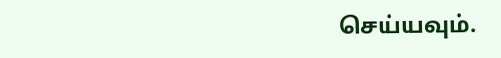செய்யவும்.